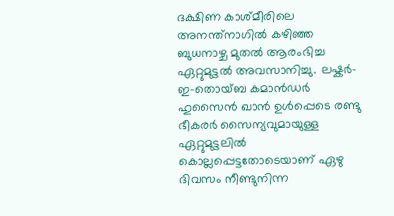ദക്ഷിണ കാശ്മീരിലെ അനന്ത്നാഗിൽ കഴിഞ്ഞ ബുധനാഴ്ച മുതൽ ആരംഭിച്ച ഏറ്റുമുട്ടൽ അവസാനിച്ചു. ലഷ്കർ-ഇ-തൊയ്ബ കമാൻഡർ ഹുസൈൻ ഖാൻ ഉൾപ്പെടെ രണ്ടു ഭീകരർ സൈന്യവുമായുള്ള ഏറ്റുമുട്ടലിൽ കൊല്ലപ്പെട്ടതോടെയാണ് ഏഴു ദിവസം നീണ്ടുനിന്ന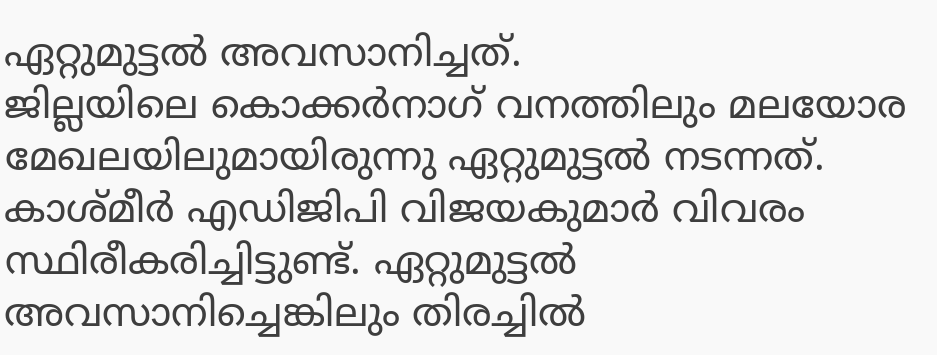ഏറ്റുമുട്ടൽ അവസാനിച്ചത്.
ജില്ലയിലെ കൊക്കർനാഗ് വനത്തിലും മലയോര മേഖലയിലുമായിരുന്നു ഏറ്റുമുട്ടൽ നടന്നത്. കാശ്മീർ എഡിജിപി വിജയകുമാർ വിവരം സ്ഥിരീകരിച്ചിട്ടുണ്ട്. ഏറ്റുമുട്ടൽ അവസാനിച്ചെങ്കിലും തിരച്ചിൽ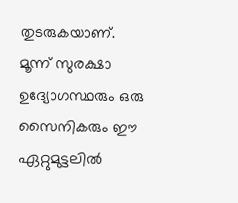തുടരുകയാണ്.
മൂന്ന് സുരക്ഷാ ഉദ്യോഗസ്ഥരും ഒരു സൈനികരും ഈ ഏറ്റുമുട്ടലിൽ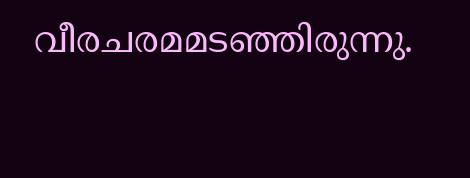വീരചരമമടഞ്ഞിരുന്നു.